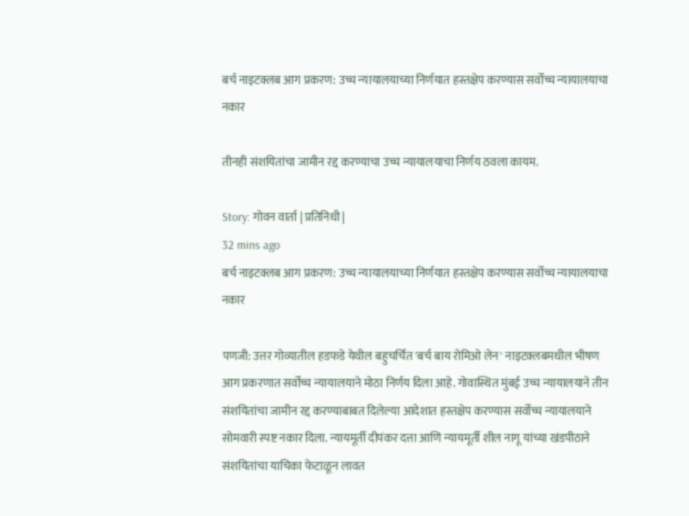बर्च नाइटक्लब आग प्रकरण: उच्च न्यायालयाच्या निर्णयात हस्तक्षेप करण्यास सर्वोच्च न्यायालयाचा नकार

तीनही संशयितांचा जामीन रद्द करण्याचा उच्च न्यायालयाचा निर्णय ठवला कायम.

Story: गोवन वार्ता | प्रतिनिधी |
32 mins ago
बर्च नाइटक्लब आग प्रकरण: उच्च न्यायालयाच्या निर्णयात हस्तक्षेप करण्यास सर्वोच्च न्यायालयाचा नकार

पणजी: उत्तर गोव्यातील हडफडे येथील बहुचर्चित 'बर्च बाय रोमिओ लेन' नाइटक्लबमधील भीषण आग प्रकरणात सर्वोच्च न्यायालयाने मोठा निर्णय दिला आहे. गोवास्थित मुंबई उच्च न्यायालयाने तीन संशयितांचा जामीन रद्द करण्याबाबत दिलेल्या आदेशात हस्तक्षेप करण्यास सर्वोच्च न्यायालयाने सोमवारी स्पष्ट नकार दिला. न्यायमूर्ती दीपंकर दत्ता आणि न्यायमूर्ती शील नागू यांच्या खंडपीठाने संशयितांचा याचिका फेटाळून लावत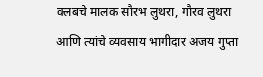क्लबचे मालक सौरभ लुथरा, गौरव लुथरा आणि त्यांचे व्यवसाय भागीदार अजय गुप्ता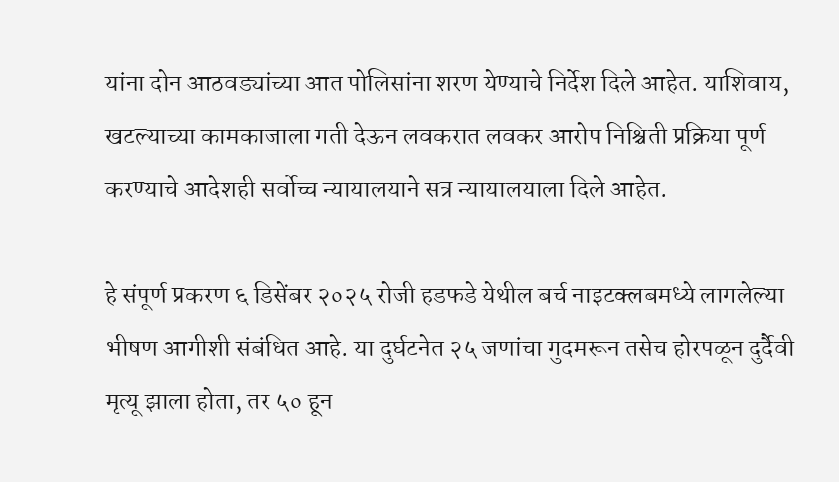यांना दोन आठवड्यांच्या आत पोलिसांना शरण येण्याचे निर्देश दिले आहेत. याशिवाय, खटल्याच्या कामकाजाला गती देऊन लवकरात लवकर आरोप निश्चिती प्रक्रिया पूर्ण करण्याचे आदेशही सर्वोच्च न्यायालयाने सत्र न्यायालयाला दिले आहेत.

हे संपूर्ण प्रकरण ६ डिसेंबर २०२५ रोजी हडफडे येथील बर्च नाइटक्लबमध्ये लागलेल्या भीषण आगीशी संबंधित आहे. या दुर्घटनेत २५ जणांचा गुदमरून तसेच होरपळून दुर्दैवी मृत्यू झाला होता, तर ५० हून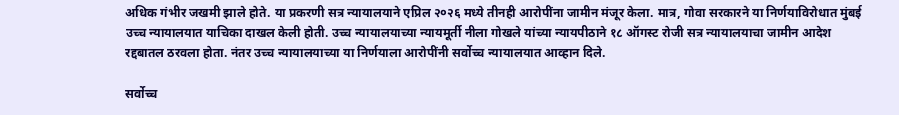अधिक गंभीर जखमी झाले होते. या प्रकरणी सत्र न्यायालयाने एप्रिल २०२६ मध्ये तीनही आरोपींना जामीन मंजूर केला. मात्र, गोवा सरकारने या निर्णयाविरोधात मुंबई उच्च न्यायालयात याचिका दाखल केली होती. उच्च न्यायालयाच्या न्यायमूर्ती नीला गोखले यांच्या न्यायपीठाने १८ ऑगस्ट रोजी सत्र न्यायालयाचा जामीन आदेश रद्दबातल ठरवला होता. नंतर उच्च न्यायालयाच्या या निर्णयाला आरोपींनी सर्वोच्च न्यायालयात आव्हान दिले.

सर्वोच्च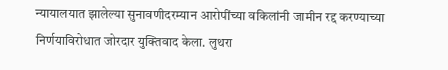न्यायालयात झालेल्या सुनावणीदरम्यान आरोपींच्या वकिलांनी जामीन रद्द करण्याच्या निर्णयाविरोधात जोरदार युक्तिवाद केला. लुथरा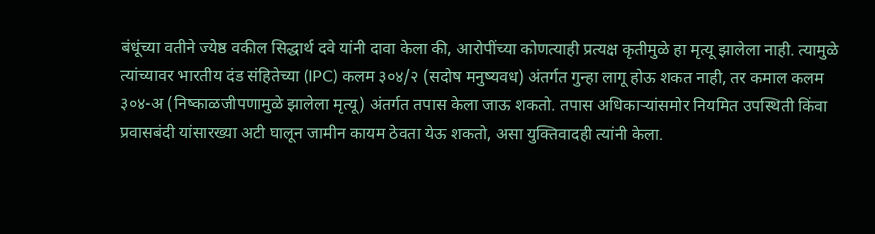बंधूंच्या वतीने ज्येष्ठ वकील सिद्धार्थ दवे यांनी दावा केला की, आरोपींच्या कोणत्याही प्रत्यक्ष कृतीमुळे हा मृत्यू झालेला नाही. त्यामुळे त्यांच्यावर भारतीय दंड संहितेच्या (IPC) कलम ३०४/२ (सदोष मनुष्यवध) अंतर्गत गुन्हा लागू होऊ शकत नाही, तर कमाल कलम ३०४-अ (निष्काळजीपणामुळे झालेला मृत्यू) अंतर्गत तपास केला जाऊ शकतो. तपास अधिकाऱ्यांसमोर नियमित उपस्थिती किंवा प्रवासबंदी यांसारख्या अटी घालून जामीन कायम ठेवता येऊ शकतो, असा युक्तिवादही त्यांनी केला.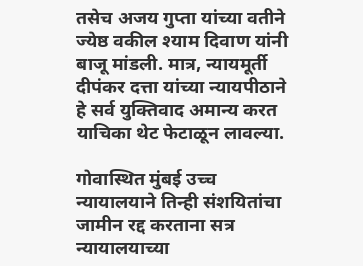तसेच अजय गुप्ता यांच्या वतीने ज्येष्ठ वकील श्याम दिवाण यांनी बाजू मांडली. मात्र, न्यायमूर्ती दीपंकर दत्ता यांच्या न्यायपीठाने हे सर्व युक्तिवाद अमान्य करत याचिका थेट फेटाळून लावल्या.

गोवास्थित मुंबई उच्च न्यायालयाने तिन्ही संशयितांचा जामीन रद्द करताना सत्र न्यायालयाच्या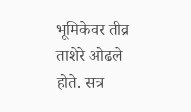भूमिकेवर तीव्र ताशेरे ओढले होते. सत्र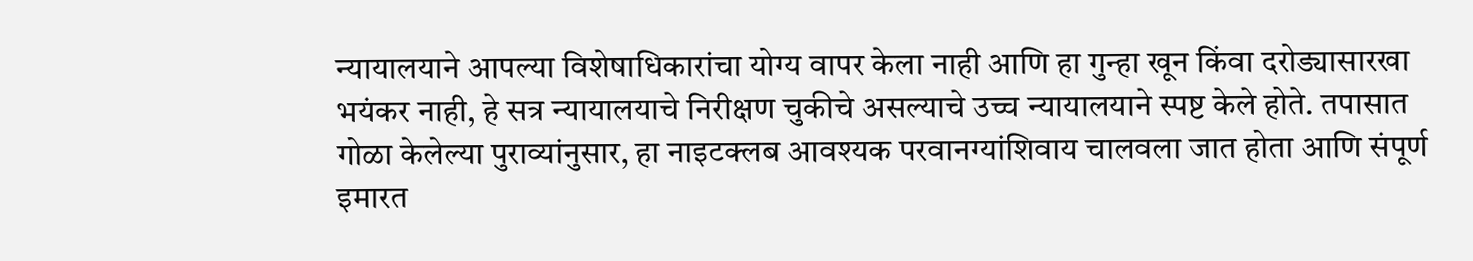न्यायालयाने आपल्या विशेषाधिकारांचा योग्य वापर केला नाही आणि हा गुन्हा खून किंवा दरोड्यासारखा भयंकर नाही, हे सत्र न्यायालयाचे निरीक्षण चुकीचे असल्याचे उच्च न्यायालयाने स्पष्ट केले होते. तपासात गोळा केलेल्या पुराव्यांनुसार, हा नाइटक्लब आवश्यक परवानग्यांशिवाय चालवला जात होता आणि संपूर्ण इमारत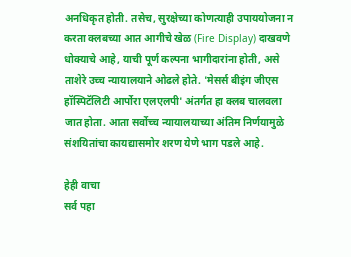अनधिकृत होती. तसेच, सुरक्षेच्या कोणत्याही उपाययोजना न करता क्लबच्या आत आगीचे खेळ (Fire Display) दाखवणे धोक्याचे आहे, याची पूर्ण कल्पना भागीदारांना होती, असे ताशेरे उच्च न्यायालयाने ओढले होते. 'मेसर्स बीइंग जीएस हॉस्पिटॅलिटी आर्पोरा एलएलपी' अंतर्गत हा क्लब चालवला जात होता. आता सर्वोच्च न्यायालयाच्या अंतिम निर्णयामुळे संशयितांचा कायद्यासमोर शरण येणे भाग पडले आहे.

हेही वाचा
सर्व पहा